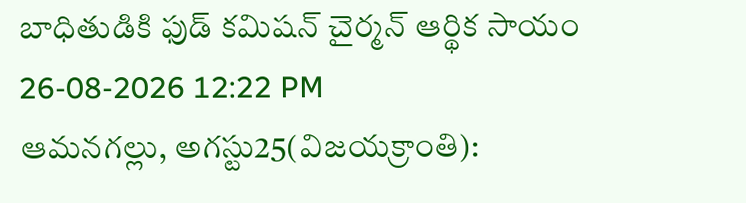బాధితుడికి ఫుడ్ కమిషన్ చైర్మన్ ఆర్థిక సాయం
26-08-2026 12:22 PM
ఆమనగల్లు, అగస్టు25(విజయక్రాంతి):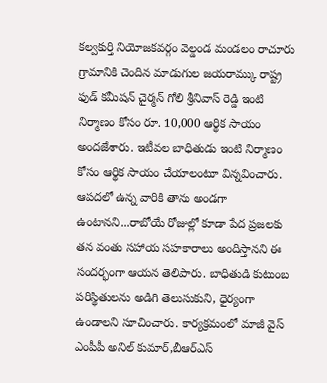కల్వకుర్తి నియోజకవర్గం వెల్డండ మండలం రాచూరు గ్రామానికి చెందిన మాడుగుల జయరామ్కు రాష్ట్ర ఫుడ్ కమీషన్ చైర్మన్ గోలి శ్రీనివాస్ రెడ్డి ఇంటి నిర్మాణం కోసం రూ. 10,000 ఆర్థిక సాయం అందజేశారు. ఇటీవల బాధితుడు ఇంటి నిర్మాణం కోసం ఆర్థిక సాయం చేయాలంటూ విన్నవించారు. ఆపదలో ఉన్న వారికి తాను అండగా ఉంటానని...రాబోయే రోజుల్లో కూడా పేద ప్రజలకు తన వంతు సహాయ సహకారాలు అందిస్తానని ఈ సందర్భంగా ఆయన తెలిపారు. బాధితుడి కుటుంబ పరిస్థితులను అడిగి తెలుసుకుని, ధైర్యంగా ఉండాలని సూచించారు. కార్యక్రమంలో మాజీ వైస్ ఎంపీపీ అనిల్ కుమార్,బీఆర్ఎస్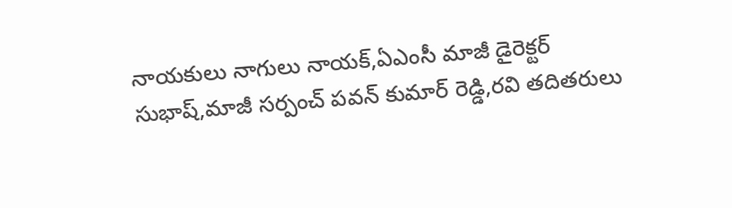నాయకులు నాగులు నాయక్,ఏఎంసీ మాజీ డైరెక్టర్ సుభాష్,మాజీ సర్పంచ్ పవన్ కుమార్ రెడ్డి,రవి తదితరులు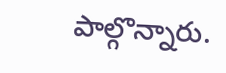పాల్గొన్నారు.